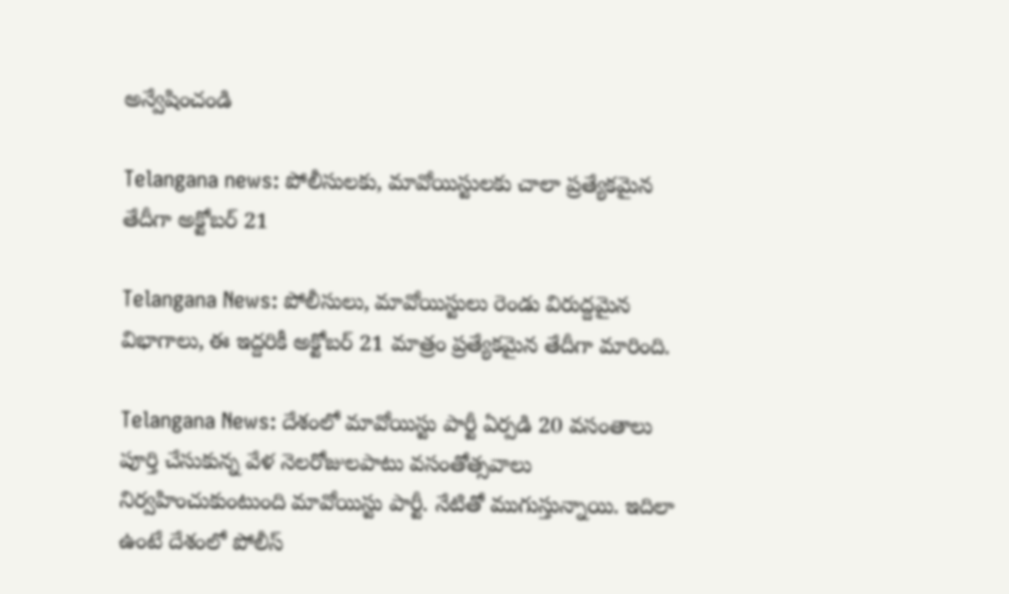అన్వేషించండి

Telangana news: పోలీసులకు, మావోయిస్టులకు చాలా ప్రత్యేకమైన తేదీగా అక్టోబర్ 21

Telangana News: పోలీసులు, మావోయిస్టులు రెండు విరుద్దమైన విభాగాలు, ఈ ఇద్దరికీ అక్టోబర్‌ 21 మాత్రం ప్రత్యేకమైన తేదీగా మారింది.

Telangana News: దేశంలో మావోయిస్టు పార్టీ ఏర్పడి 20 వసంతాలు పూర్తి చేసుకున్న వేళ నెలరోజులపాటు వసంతోత్సవాలు నిర్వహించుకుంటుంది మావోయిస్టు పార్టీ. నేటితో ముగుస్తున్నాయి. ఇదిలా ఉంటే దేశంలో పోలీస్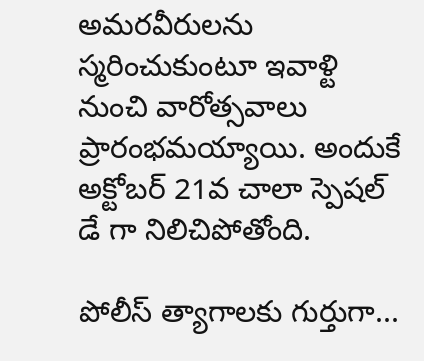అమరవీరులను స్మరించుకుంటూ ఇవాళ్టి నుంచి వారోత్సవాలు ప్రారంభమయ్యాయి. అందుకే అక్టోబర్‌ 21వ చాలా స్పెషల్ డే గా నిలిచిపోతోంది.

పోలీస్ త్యాగాలకు గుర్తుగా...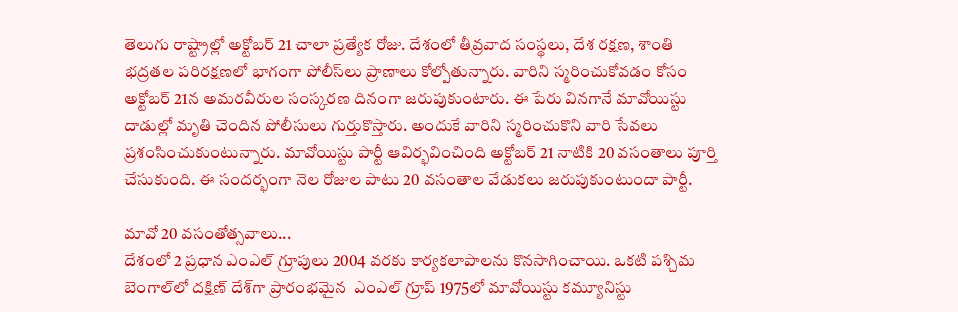తెలుగు రాష్ట్రాల్లో అక్టోబర్ 21 చాలా ప్రత్యేక రోజు. దేశంలో తీవ్రవాద సంస్థలు, దేశ రక్షణ, శాంతి భద్రతల పరిరక్షణలో భాగంగా పోలీస్‌లు ప్రాణాలు కోల్పోతున్నారు. వారిని స్మరించుకోవడం కోసం అక్టోబర్ 21న అమరవీరుల సంస్కరణ దినంగా జరుపుకుంటారు. ఈ పేరు వినగానే మావోయిస్టు దాడుల్లో మృతి చెందిన పోలీసులు గుర్తుకొస్తారు. అందుకే వారిని స్మరించుకొని వారి సేవలు ప్రశంసించుకుంటున్నారు. మావోయిస్టు పార్టీ ఆవిర్భవించింది అక్టోబర్‌ 21 నాటికి 20 వసంతాలు పూర్తి చేసుకుంది. ఈ సందర్భంగా నెల రోజుల పాటు 20 వసంతాల వేడుకలు జరుపుకుంటుందా పార్టీ.

మావో 20 వసంతోత్సవాలు...
దేశంలో 2 ప్రధాన ఎంఎల్ గ్రూపులు 2004 వరకు కార్యకలాపాలను కొనసాగించాయి. ఒకటి పశ్చిమ బెంగాల్‌లో దక్షిణ్ దేశ్‌గా ప్రారంభమైన  ఎంఎల్ గ్రూప్ 1975లో మావోయిస్టు కమ్యూనిస్టు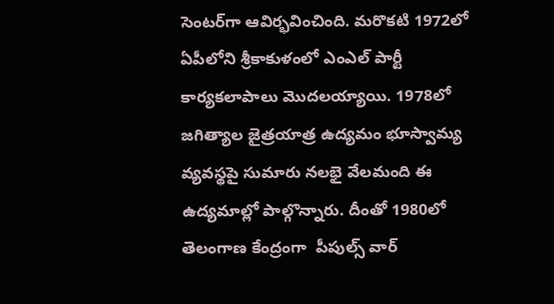సెంటర్‌గా ఆవిర్భవించింది. మరొకటి 1972లో ఏపీలోని శ్రీకాకుళంలో ఎంఎల్ పార్టీ కార్యకలాపాలు మొదలయ్యాయి. 1978లో జగిత్యాల జైత్రయాత్ర ఉద్యమం భూస్వామ్య వ్యవస్థపై సుమారు నలభై వేలమంది ఈ ఉద్యమాల్లో పాల్గొన్నారు. దీంతో 1980లో తెలంగాణ కేంద్రంగా  పీపుల్స్ వార్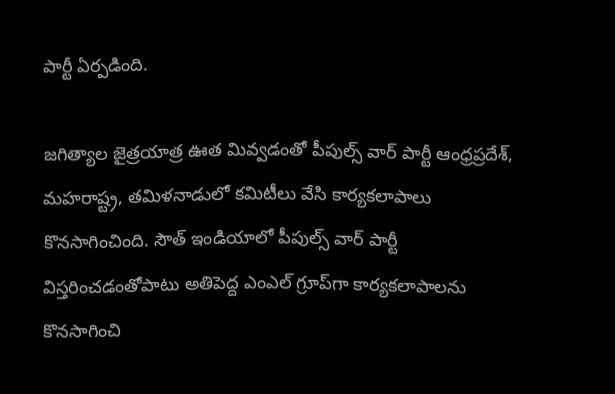పార్టీ ఏర్పడింది.

జగిత్యాల జైత్రయాత్ర ఊత మివ్వడంతో పీపుల్స్ వార్ పార్టీ ఆంధ్రప్రదేశ్, మహరాష్ట్ర, తమిళనాడులో కమిటీలు వేసి కార్యకలాపాలు కొనసాగించింది. సౌత్ ఇండియాలో పీపుల్స్ వార్ పార్టీ విస్తరించడంతోపాటు అతిపెద్ద ఎంఎల్ గ్రూప్‌గా కార్యకలాపాలను కొనసాగించి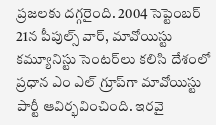ప్రజలకు దగ్గరైంది. 2004 సెప్టెంబర్ 21న పీపుల్స్ వార్, మావోయిస్టు కమ్యూనిస్టు సెంటర్‌లు కలిసి దేశంలో ప్రధాన ఎం ఎల్ గ్రూప్‌గా మావోయిస్టు పార్టీ ఆవిర్భవించింది. ఇరవై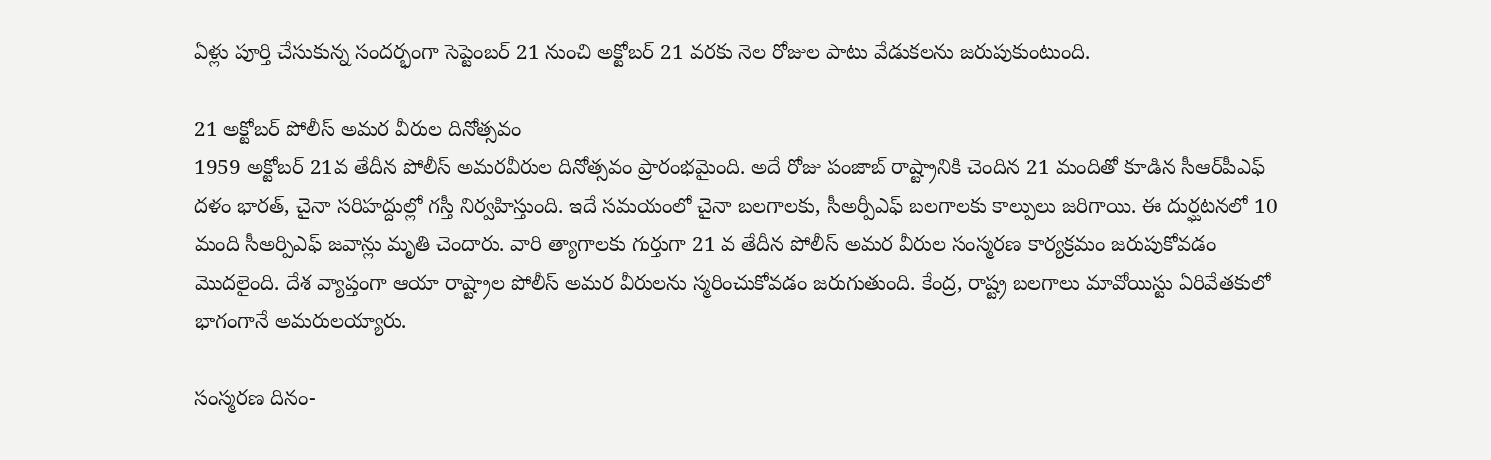ఏళ్లు పూర్తి చేసుకున్న సందర్భంగా సెప్టెంబర్ 21 నుంచి అక్టోబర్ 21 వరకు నెల రోజుల పాటు వేడుకలను జరుపుకుంటుంది.

21 అక్టోబర్ పోలీస్ అమర వీరుల దినోత్సవం
1959 అక్టోబర్ 21వ తేదీన పోలీస్ అమరవీరుల దినోత్సవం ప్రారంభమైంది. అదే రోజు పంజాబ్ రాష్ట్రానికి చెందిన 21 మందితో కూడిన సీఆర్‌పీ‌ఎఫ్ దళం భారత్, చైనా సరిహద్దుల్లో గస్తీ నిర్వహిస్తుంది. ఇదే సమయంలో చైనా బలగాలకు, సీఅర్పీఎఫ్ బలగాలకు కాల్పులు జరిగాయి. ఈ దుర్ఘటనలో 10 మంది సీఅర్పిఎఫ్ జవాన్లు మృతి చెందారు. వారి త్యాగాలకు గుర్తుగా 21 వ తేదీన పోలీస్ అమర వీరుల సంస్మరణ కార్యక్రమం జరుపుకోవడం మొదలైంది. దేశ వ్యాప్తంగా ఆయా రాష్ట్రాల పోలీస్ అమర వీరులను స్మరించుకోవడం జరుగుతుంది. కేంద్ర, రాష్ట్ర బలగాలు మావోయిస్టు ఏరివేతకులో భాగంగానే అమరులయ్యారు.

సంస్మరణ దినం-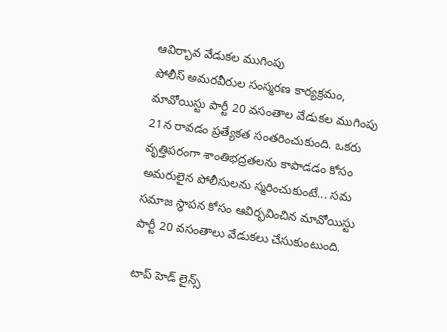ఆవిర్భావ వేడుకల ముగింపు
పోలీస్ అమరవీరుల సంస్మరణ కార్యక్రమం, మావోయిస్టు పార్టీ 20 వసంతాల వేడుకల ముగింపు 21న రావడం ప్రత్యేకత సంతరించుకుంది. ఒకరు వృత్తిపరంగా శాంతిభద్రతలను కాపాడడం కోసం అమరులైన పోలీసులను స్మరించుకుంటే... సమ సమాజ స్థాపన కోసం ఆవిర్భవించిన మావోయిస్టు పార్టీ 20 వసంతాలు వేడుకలు చేసుకుంటుంది.

టాప్ హెడ్ లైన్స్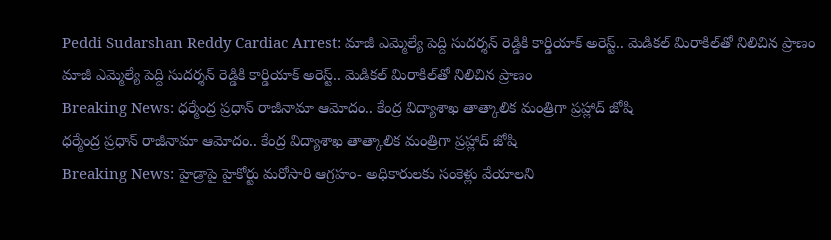Peddi Sudarshan Reddy Cardiac Arrest: మాజీ ఎమ్మెల్యే పెద్ది సుదర్శన్ రెడ్డికి కార్డియాక్ అరెస్ట్.. మెడికల్ మిరాకిల్‌తో నిలిచిన ప్రాణం
మాజీ ఎమ్మెల్యే పెద్ది సుదర్శన్ రెడ్డికి కార్డియాక్ అరెస్ట్.. మెడికల్ మిరాకిల్‌తో నిలిచిన ప్రాణం
Breaking News: ధర్మేంద్ర ప్రధాన్ రాజీనామా ఆమోదం.. కేంద్ర విద్యాశాఖ తాత్కాలిక మంత్రిగా ప్రహ్లాద్ జోషి
ధర్మేంద్ర ప్రధాన్ రాజీనామా ఆమోదం.. కేంద్ర విద్యాశాఖ తాత్కాలిక మంత్రిగా ప్రహ్లాద్ జోషి
Breaking News: హైడ్రాపై హైకోర్టు మరోసారి ఆగ్రహం- అధికారులకు సంకెళ్లు వేయాలని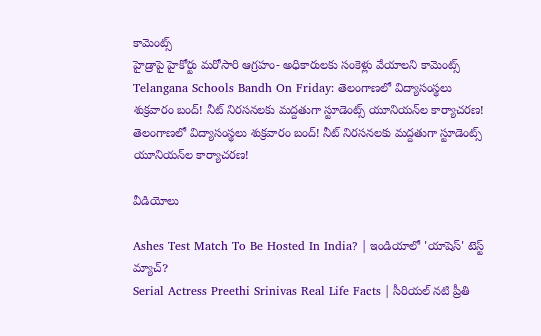కామెంట్స్
హైడ్రాపై హైకోర్టు మరోసారి ఆగ్రహం- అధికారులకు సంకెళ్లు వేయాలని కామెంట్స్
Telangana Schools Bandh On Friday: తెలంగాణలో విద్యాసంస్థలు శుక్రవారం బంద్‌! నీట్‌ నిరసనలకు మద్దతుగా స్టూడెంట్స్ యూనియన్‌ల కార్యాచరణ!
తెలంగాణలో విద్యాసంస్థలు శుక్రవారం బంద్‌! నీట్‌ నిరసనలకు మద్దతుగా స్టూడెంట్స్ యూనియన్‌ల కార్యాచరణ!

వీడియోలు

Ashes Test Match To Be Hosted In India? | ఇండియాలో 'యాషెస్' టెస్ట్ మ్యాచ్?
Serial Actress Preethi Srinivas Real Life Facts | సీరియల్ నటి ప్రీతి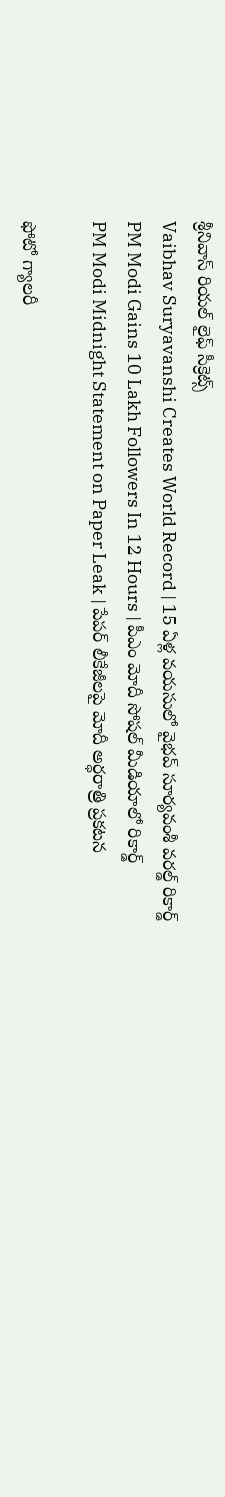శ్రీనివాస్ రియల్ లైఫ్ సీక్రెట్స్
Vaibhav Suryavanshi Creates World Record | 15 ఏళ్ల వయసులో వైభవ్ సూర్యవంశీ వరల్డ్ రికార్డ్
PM Modi Gains 10 Lakh Followers In 12 Hours | పీఎం మోదీ సోషల్ మీడియాలో రికార్డ్
PM Modi Midnight Statement on Paper Leak | పేపర్ లీకేజీలపై మోదీ అర్ధరాత్రి ప్రకటన

ఫోటో గ్యాలరీ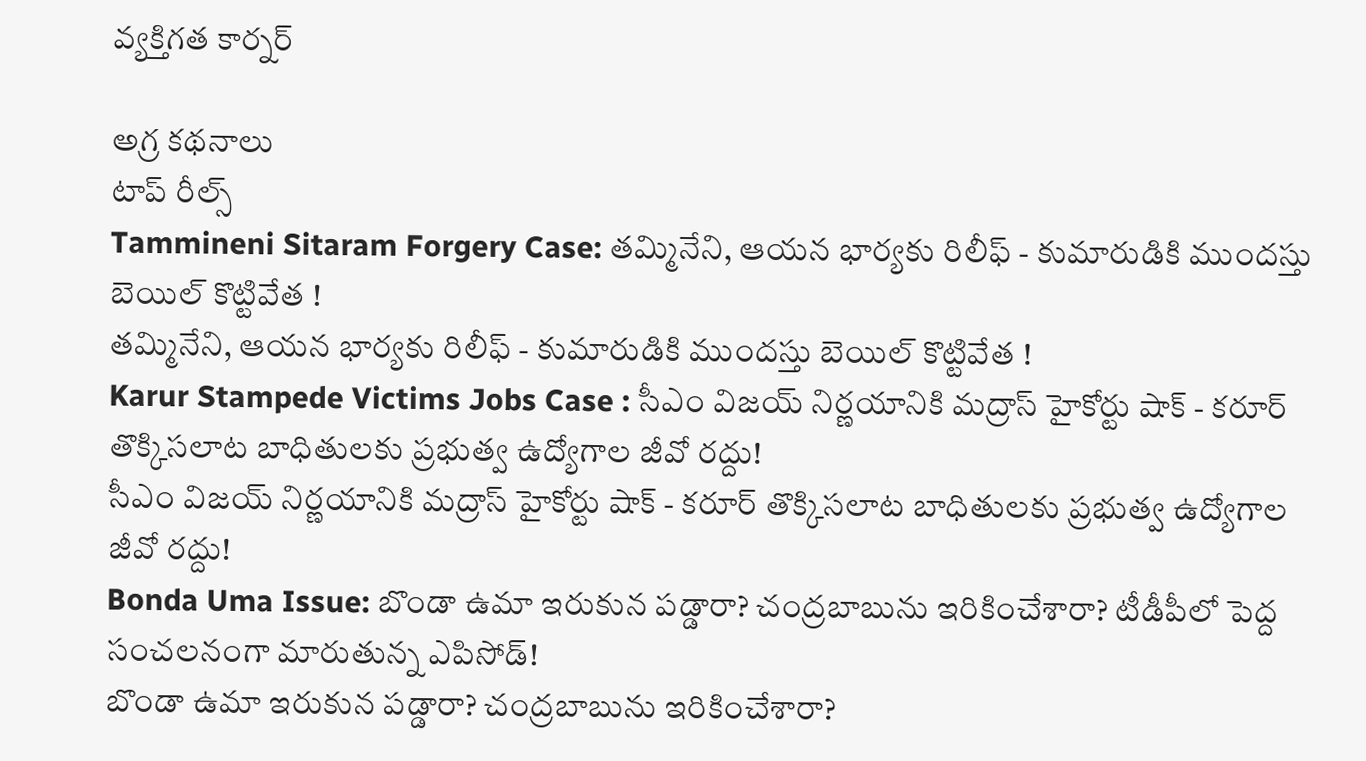వ్యక్తిగత కార్నర్

అగ్ర కథనాలు
టాప్ రీల్స్
Tammineni Sitaram Forgery Case: తమ్మినేని, ఆయన భార్యకు రిలీఫ్ - కుమారుడికి ముందస్తు బెయిల్ కొట్టివేత !
తమ్మినేని, ఆయన భార్యకు రిలీఫ్ - కుమారుడికి ముందస్తు బెయిల్ కొట్టివేత !
Karur Stampede Victims Jobs Case : సీఎం విజయ్ నిర్ణయానికి మద్రాస్ హైకోర్టు షాక్ - కరూర్ తొక్కిసలాట బాధితులకు ప్రభుత్వ ఉద్యోగాల జీవో రద్దు!
సీఎం విజయ్ నిర్ణయానికి మద్రాస్ హైకోర్టు షాక్ - కరూర్ తొక్కిసలాట బాధితులకు ప్రభుత్వ ఉద్యోగాల జీవో రద్దు!
Bonda Uma Issue: బొండా ఉమా ఇరుకున పడ్డారా? చంద్రబాబును ఇరికించేశారా? టీడీపీలో పెద్ద సంచలనంగా మారుతున్న ఎపిసోడ్‌!
బొండా ఉమా ఇరుకున పడ్డారా? చంద్రబాబును ఇరికించేశారా?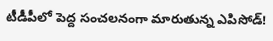టీడీపీలో పెద్ద సంచలనంగా మారుతున్న ఎపిసోడ్‌!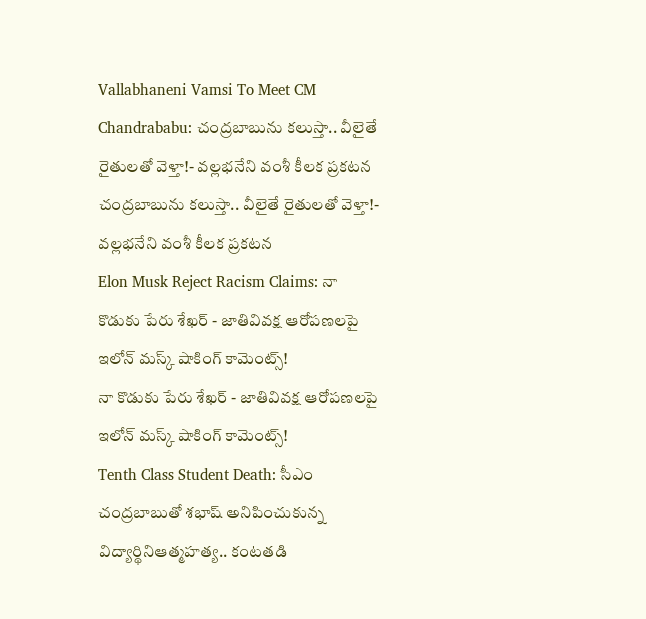Vallabhaneni Vamsi To Meet CM Chandrababu: చంద్రబాబును కలుస్తా.. వీలైతే రైతులతో వెళ్తా!- వల్లభనేని వంశీ కీలక ప్రకటన
చంద్రబాబును కలుస్తా.. వీలైతే రైతులతో వెళ్తా!- వల్లభనేని వంశీ కీలక ప్రకటన
Elon Musk Reject Racism Claims: నా కొడుకు పేరు శేఖర్ - జాతివివక్ష ఆరోపణలపై ఇలోన్ మస్క్ షాకింగ్ కామెంట్స్!
నా కొడుకు పేరు శేఖర్ - జాతివివక్ష ఆరోపణలపై ఇలోన్ మస్క్ షాకింగ్ కామెంట్స్!
Tenth Class Student Death: సీఎం చంద్రబాబుతో శభాష్ అనిపించుకున్న విద్యార్థినిఆత్మహత్య.. కంటతడి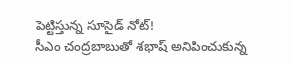పెట్టిస్తున్న సూసైడ్ నోట్!
సీఎం చంద్రబాబుతో శభాష్ అనిపించుకున్న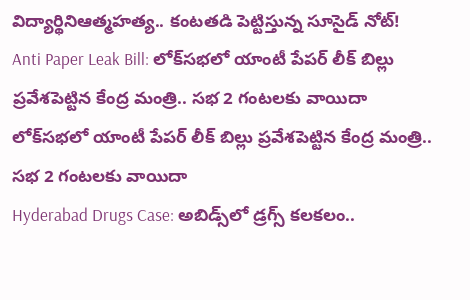విద్యార్థినిఆత్మహత్య.. కంటతడి పెట్టిస్తున్న సూసైడ్ నోట్!
Anti Paper Leak Bill: లోక్‌సభలో యాంటీ పేపర్ లీక్ బిల్లు ప్రవేశపెట్టిన కేంద్ర మంత్రి.. సభ 2 గంటలకు వాయిదా
లోక్‌సభలో యాంటీ పేపర్ లీక్ బిల్లు ప్రవేశపెట్టిన కేంద్ర మంత్రి.. సభ 2 గంటలకు వాయిదా
Hyderabad Drugs Case: అబిడ్స్‌లో డ్రగ్స్ కలకలం..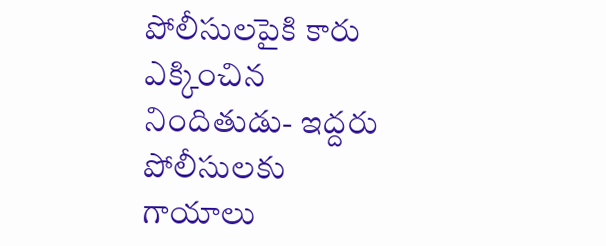పోలీసులపైకి కారు ఎక్కించిన నిందితుడు- ఇద్దరు పోలీసులకు గాయాలు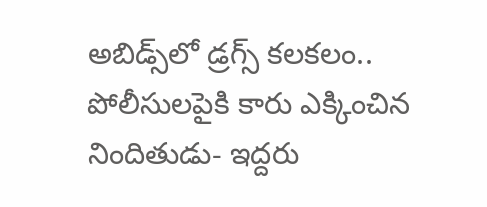అబిడ్స్‌లో డ్రగ్స్ కలకలం.. పోలీసులపైకి కారు ఎక్కించిన నిందితుడు- ఇద్దరు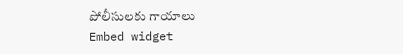పోలీసులకు గాయాలు
Embed widget